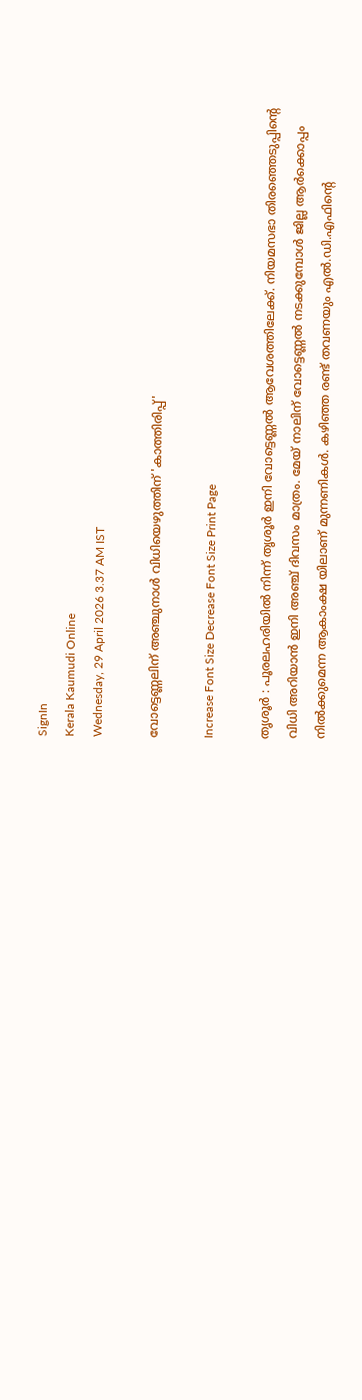SignIn
Kerala Kaumudi Online
Wednesday, 29 April 2026 3.37 AM IST

വോട്ടെണ്ണലിന് അഞ്ചുനാൾ വിധിയെഴുത്തിന് 'കാത്തിരിപ്പ്'

Increase Font Size Decrease Font Size Print Page

തൃശൂർ : പൂരലഹരിയിൽ നിന്ന് തൃശൂർ ഇനി വോട്ടെണ്ണൽ ആവേശത്തിലേക്ക്. നിയമസഭാ തിരഞ്ഞെടുപ്പിന്റെ വിധി അറിയാൻ ഇനി അഞ്ച് ദിവസം മാത്രം. മേയ് നാലിന് വോട്ടെണ്ണൽ നടക്കുമ്പോൾ ജില്ല ആർക്കൊപ്പം നിൽക്കുമെന്ന ആകാംക്ഷ യിലാണ് മുന്നണികൾ. കഴിഞ്ഞ രണ്ട് തവണയും എൽ.ഡി.എഫിന്റെ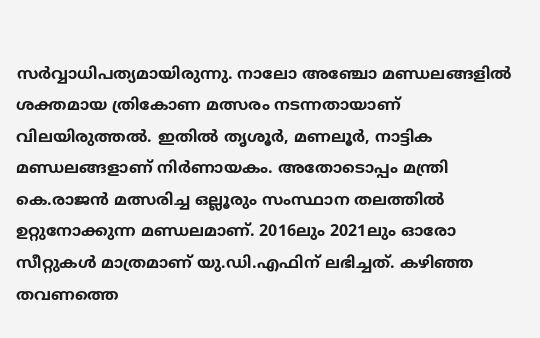സർവ്വാധിപത്യമായിരുന്നു. നാലോ അഞ്ചോ മണ്ഡലങ്ങളിൽ ശക്തമായ ത്രികോണ മത്സരം നടന്നതായാണ് വിലയിരുത്തൽ. ഇതിൽ തൃശൂർ, മണലൂർ, നാട്ടിക മണ്ഡലങ്ങളാണ് നിർണായകം. അതോടൊപ്പം മന്ത്രി കെ.രാജൻ മത്സരിച്ച ഒല്ലൂരും സംസ്ഥാന തലത്തിൽ ഉറ്റുനോക്കുന്ന മണ്ഡലമാണ്. 2016ലും 2021ലും ഓരോ സീറ്റുകൾ മാത്രമാണ് യു.ഡി.എഫിന് ലഭിച്ചത്. കഴിഞ്ഞ തവണത്തെ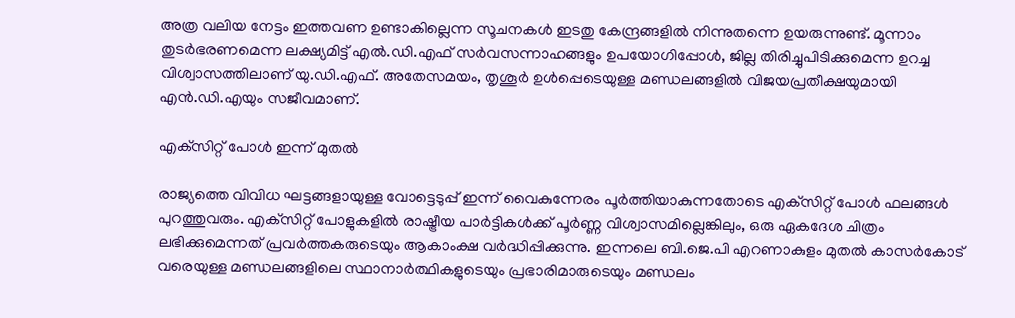അത്ര വലിയ നേട്ടം ഇത്തവണ ഉണ്ടാകില്ലെന്ന സൂചനകൾ ഇടതു കേന്ദ്രങ്ങളിൽ നിന്നുതന്നെ ഉയരുന്നുണ്ട്. മൂന്നാം തുടർഭരണമെന്ന ലക്ഷ്യമിട്ട് എൽ.ഡി.എഫ് സർവസന്നാഹങ്ങളും ഉപയോഗിപ്പോൾ, ജില്ല തിരിച്ചുപിടിക്കുമെന്ന ഉറച്ച വിശ്വാസത്തിലാണ് യു.ഡി.എഫ്. അതേസമയം, തൃശൂർ ഉൾപ്പെടെയുള്ള മണ്ഡലങ്ങളിൽ വിജയപ്രതീക്ഷയുമായി എൻ.ഡി.എയും സജീവമാണ്.

എക്‌സിറ്റ് പോൾ ഇന്ന് മുതൽ

രാജ്യത്തെ വിവിധ ഘട്ടങ്ങളായുള്ള വോട്ടെടുപ്പ് ഇന്ന് വൈകുന്നേരം പൂർത്തിയാകുന്നതോടെ എക്‌സിറ്റ് പോൾ ഫലങ്ങൾ പുറത്തുവരും. എക്‌സിറ്റ് പോളുകളിൽ രാഷ്ട്രീയ പാർട്ടികൾക്ക് പൂർണ്ണ വിശ്വാസമില്ലെങ്കിലും, ഒരു ഏകദേശ ചിത്രം ലഭിക്കുമെന്നത് പ്രവർത്തകരുടെയും ആകാംക്ഷ വർദ്ധിപ്പിക്കുന്നു. ഇന്നലെ ബി.ജെ.പി എറണാകുളം മുതൽ കാസർകോട് വരെയുള്ള മണ്ഡലങ്ങളിലെ സ്ഥാനാർത്ഥികളുടെയും പ്രഭാരിമാരുടെയും മണ്ഡലം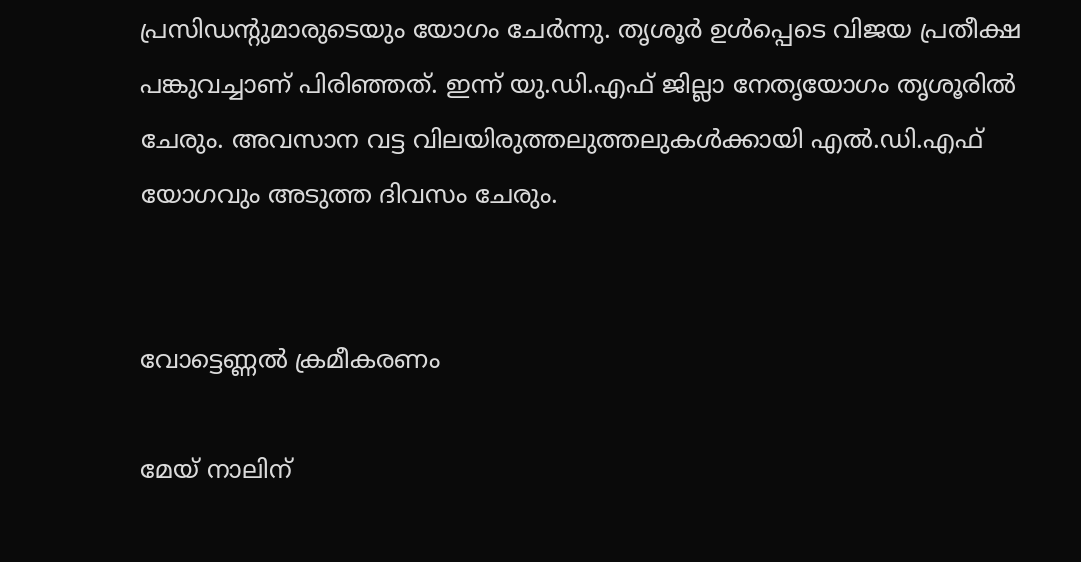പ്രസിഡന്റുമാരുടെയും യോഗം ചേർന്നു. തൃശൂർ ഉൾപ്പെടെ വിജയ പ്രതീക്ഷ പങ്കുവച്ചാണ് പിരിഞ്ഞത്. ഇന്ന് യു.ഡി.എഫ് ജില്ലാ നേതൃയോഗം തൃശൂരിൽ ചേരും. അവസാന വട്ട വിലയിരുത്തലുത്തലുകൾക്കായി എൽ.ഡി.എഫ് യോഗവും അടുത്ത ദിവസം ചേരും.


വോട്ടെണ്ണൽ ക്രമീകരണം

മേയ് നാലിന്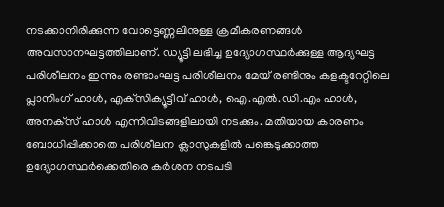നടക്കാനിരിക്കുന്ന വോട്ടെണ്ണലിനുള്ള ക്രമീകരണങ്ങൾ അവസാനഘട്ടത്തിലാണ്. ഡ്യൂട്ടി ലഭിച്ച ഉദ്യോഗസ്ഥർക്കുള്ള ആദ്യഘട്ട പരിശീലനം ഇന്നും രണ്ടാംഘട്ട പരിശീലനം മേയ് രണ്ടിനും കളക്ടറേറ്റിലെ പ്ലാനിംഗ് ഹാൾ, എക്‌സിക്യൂട്ടീവ് ഹാൾ, ഐ.എൽ.ഡി.എം ഹാൾ, അനക്‌സ് ഹാൾ എന്നിവിടങ്ങളിലായി നടക്കും. മതിയായ കാരണം ബോധിപ്പിക്കാതെ പരിശീലന ക്ലാസുകളിൽ പങ്കെടുക്കാത്ത ഉദ്യോഗസ്ഥർക്കെതിരെ കർശന നടപടി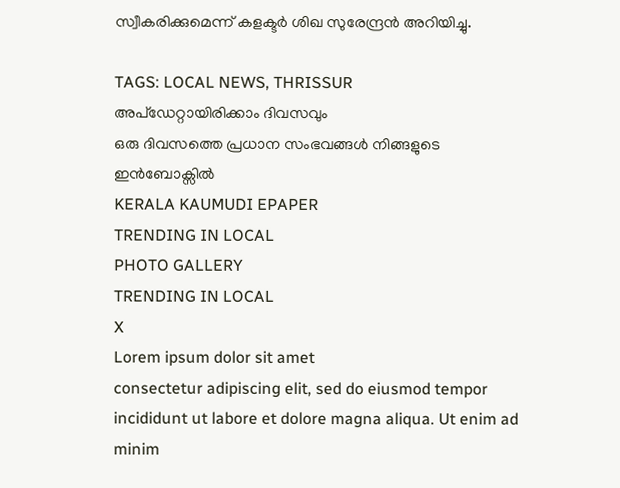സ്വീകരിക്കുമെന്ന് കളക്ടർ ശിഖ സുരേന്ദ്രൻ അറിയിച്ചു.

TAGS: LOCAL NEWS, THRISSUR
അപ്ഡേറ്റായിരിക്കാം ദിവസവും
ഒരു ദിവസത്തെ പ്രധാന സംഭവങ്ങൾ നിങ്ങളുടെ ഇൻബോക്സിൽ
KERALA KAUMUDI EPAPER
TRENDING IN LOCAL
PHOTO GALLERY
TRENDING IN LOCAL
X
Lorem ipsum dolor sit amet
consectetur adipiscing elit, sed do eiusmod tempor incididunt ut labore et dolore magna aliqua. Ut enim ad minim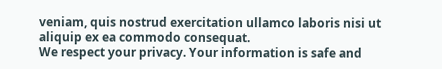veniam, quis nostrud exercitation ullamco laboris nisi ut aliquip ex ea commodo consequat.
We respect your privacy. Your information is safe and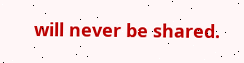will never be shared.